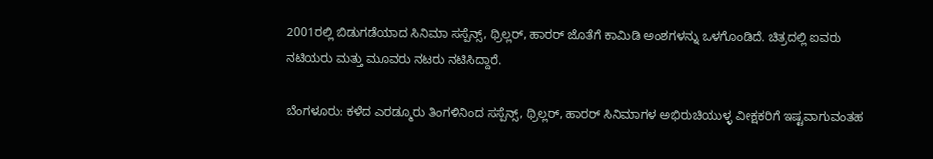2001ರಲ್ಲಿ ಬಿಡುಗಡೆಯಾದ ಸಿನಿಮಾ ಸಸ್ಪೆನ್ಸ್, ಥ್ರಿಲ್ಲರ್, ಹಾರರ್ ಜೊತೆಗೆ ಕಾಮಿಡಿ ಅಂಶಗಳನ್ನು ಒಳಗೊಂಡಿದೆ. ಚಿತ್ರದಲ್ಲಿ ಐವರು ನಟಿಯರು ಮತ್ತು ಮೂವರು ನಟರು ನಟಿಸಿದ್ದಾರೆ.

ಬೆಂಗಳೂರು: ಕಳೆದ ಎರಡ್ಮೂರು ತಿಂಗಳಿನಿಂದ ಸಸ್ಪೆನ್ಸ್, ಥ್ರಿಲ್ಲರ್, ಹಾರರ್ ಸಿನಿಮಾಗಳ ಅಭಿರುಚಿಯುಳ್ಳ ವೀಕ್ಷಕರಿಗೆ ಇಷ್ಟವಾಗುವಂತಹ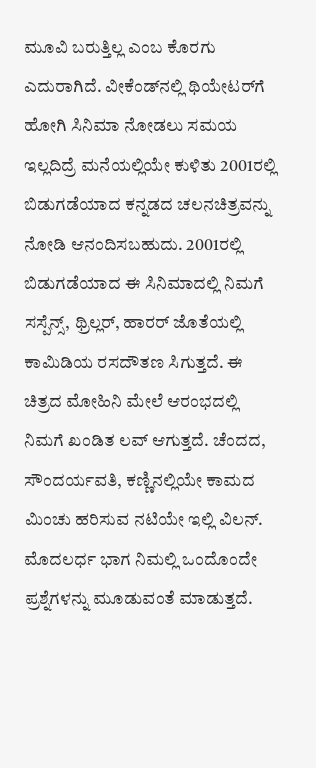ಮೂವಿ ಬರುತ್ತಿಲ್ಲ ಎಂಬ ಕೊರಗು ಎದುರಾಗಿದೆ. ವೀಕೆಂಡ್‌ನಲ್ಲಿ ಥಿಯೇಟರ್‌ಗೆ ಹೋಗಿ ಸಿನಿಮಾ ನೋಡಲು ಸಮಯ ಇಲ್ಲದಿದ್ರೆ ಮನೆಯಲ್ಲಿಯೇ ಕುಳಿತು 2001ರಲ್ಲಿ ಬಿಡುಗಡೆಯಾದ ಕನ್ನಡದ ಚಲನಚಿತ್ರವನ್ನು ನೋಡಿ ಆನಂದಿಸಬಹುದು. 2001ರಲ್ಲಿ ಬಿಡುಗಡೆಯಾದ ಈ ಸಿನಿಮಾದಲ್ಲಿ ನಿಮಗೆ ಸಸ್ಪೆನ್ಸ್, ಥ್ರಿಲ್ಲರ್, ಹಾರರ್ ಜೊತೆಯಲ್ಲಿ ಕಾಮಿಡಿಯ ರಸದೌತಣ ಸಿಗುತ್ತದೆ. ಈ ಚಿತ್ರದ ಮೋಹಿನಿ ಮೇಲೆ ಆರಂಭದಲ್ಲಿ ನಿಮಗೆ ಖಂಡಿತ ಲವ್ ಆಗುತ್ತದೆ. ಚೆಂದದ, ಸೌಂದರ್ಯವತಿ, ಕಣ್ಣಿನಲ್ಲಿಯೇ ಕಾಮದ ಮಿಂಚು ಹರಿಸುವ ನಟಿಯೇ ಇಲ್ಲಿ ವಿಲನ್. ಮೊದಲರ್ಧ ಭಾಗ ನಿಮಲ್ಲಿ ಒಂದೊಂದೇ ಪ್ರಶ್ನೆಗಳನ್ನು ಮೂಡುವಂತೆ ಮಾಡುತ್ತದೆ.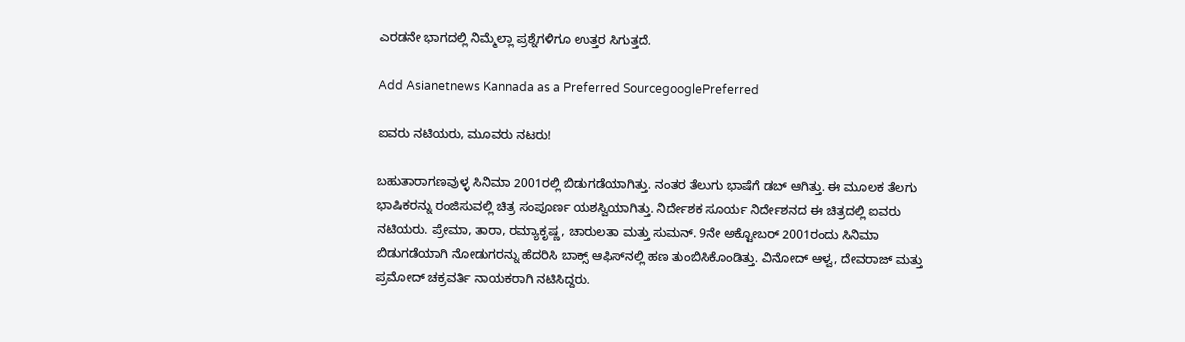ಎರಡನೇ ಭಾಗದಲ್ಲಿ ನಿಮ್ಮೆಲ್ಲಾ ಪ್ರಶ್ನೆಗಳಿಗೂ ಉತ್ತರ ಸಿಗುತ್ತದೆ.

Add Asianetnews Kannada as a Preferred SourcegooglePreferred

ಐವರು ನಟಿಯರು, ಮೂವರು ನಟರು!

ಬಹುತಾರಾಗಣವುಳ್ಳ ಸಿನಿಮಾ 2001ರಲ್ಲಿ ಬಿಡುಗಡೆಯಾಗಿತ್ತು. ನಂತರ ತೆಲುಗು ಭಾಷೆಗೆ ಡಬ್ ಆಗಿತ್ತು. ಈ ಮೂಲಕ ತೆಲಗು ಭಾಷಿಕರನ್ನು ರಂಜಿಸುವಲ್ಲಿ ಚಿತ್ರ ಸಂಪೂರ್ಣ ಯಶಸ್ವಿಯಾಗಿತ್ತು. ನಿರ್ದೇಶಕ ಸೂರ್ಯ ನಿರ್ದೇಶನದ ಈ ಚಿತ್ರದಲ್ಲಿ ಐವರು ನಟಿಯರು. ಪ್ರೇಮಾ, ತಾರಾ, ರಮ್ಯಾಕೃಷ್ಣ, ಚಾರುಲತಾ ಮತ್ತು ಸುಮನ್. 9ನೇ ಅಕ್ಟೋಬರ್ 2001ರಂದು ಸಿನಿಮಾ ಬಿಡುಗಡೆಯಾಗಿ ನೋಡುಗರನ್ನು ಹೆದರಿಸಿ ಬಾಕ್ಸ್ ಆಫಿಸ್‌ನಲ್ಲಿ ಹಣ ತುಂಬಿಸಿಕೊಂಡಿತ್ತು. ವಿನೋದ್ ಆಳ್ವ, ದೇವರಾಜ್ ಮತ್ತು ಪ್ರಮೋದ್ ಚಕ್ರವರ್ತಿ ನಾಯಕರಾಗಿ ನಟಿಸಿದ್ದರು.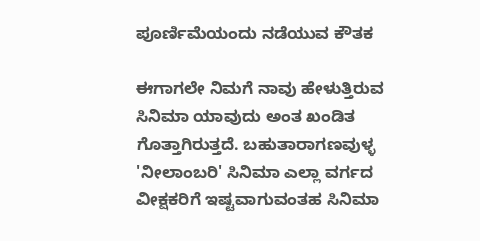ಪೂರ್ಣಿಮೆಯಂದು ನಡೆಯುವ ಕೌತಕ

ಈಗಾಗಲೇ ನಿಮಗೆ ನಾವು ಹೇಳುತ್ತಿರುವ ಸಿನಿಮಾ ಯಾವುದು ಅಂತ ಖಂಡಿತ ಗೊತ್ತಾಗಿರುತ್ತದೆ. ಬಹುತಾರಾಗಣವುಳ್ಳ 'ನೀಲಾಂಬರಿ' ಸಿನಿಮಾ ಎಲ್ಲಾ ವರ್ಗದ ವೀಕ್ಷಕರಿಗೆ ಇಷ್ಟವಾಗುವಂತಹ ಸಿನಿಮಾ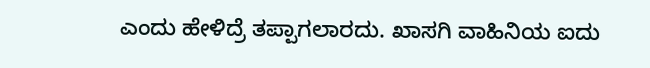ಎಂದು ಹೇಳಿದ್ರೆ ತಪ್ಪಾಗಲಾರದು. ಖಾಸಗಿ ವಾಹಿನಿಯ ಐದು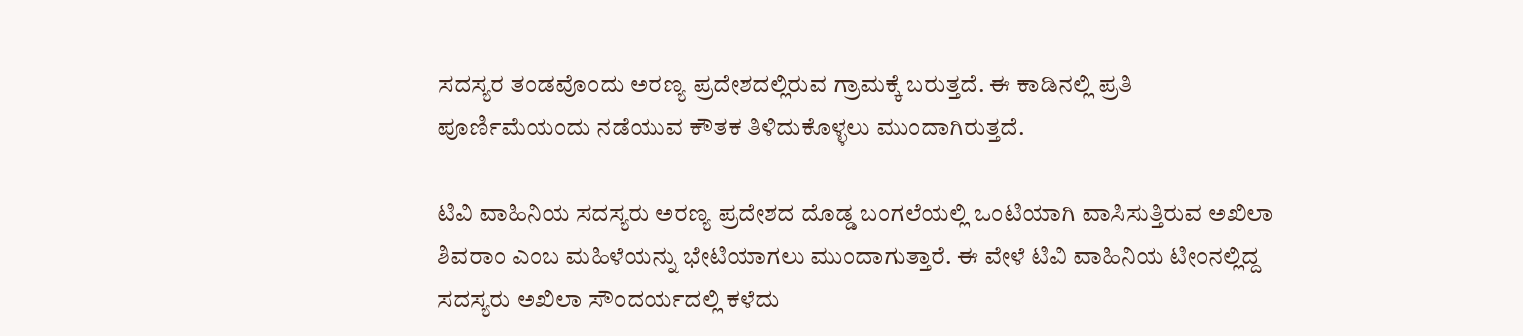ಸದಸ್ಯರ ತಂಡವೊಂದು ಅರಣ್ಯ ಪ್ರದೇಶದಲ್ಲಿರುವ ಗ್ರಾಮಕ್ಕೆ ಬರುತ್ತದೆ. ಈ ಕಾಡಿನಲ್ಲಿ ಪ್ರತಿ ಪೂರ್ಣಿಮೆಯಂದು ನಡೆಯುವ ಕೌತಕ ತಿಳಿದುಕೊಳ್ಳಲು ಮುಂದಾಗಿರುತ್ತದೆ.

ಟಿವಿ ವಾಹಿನಿಯ ಸದಸ್ಯರು ಅರಣ್ಯ ಪ್ರದೇಶದ ದೊಡ್ಡ ಬಂಗಲೆಯಲ್ಲಿ ಒಂಟಿಯಾಗಿ ವಾಸಿಸುತ್ತಿರುವ ಅಖಿಲಾ ಶಿವರಾಂ ಎಂಬ ಮಹಿಳೆಯನ್ನು ಭೇಟಿಯಾಗಲು ಮುಂದಾಗುತ್ತಾರೆ. ಈ ವೇಳೆ ಟಿವಿ ವಾಹಿನಿಯ ಟೀಂನಲ್ಲಿದ್ದ ಸದಸ್ಯರು ಅಖಿಲಾ ಸೌಂದರ್ಯದಲ್ಲಿ ಕಳೆದು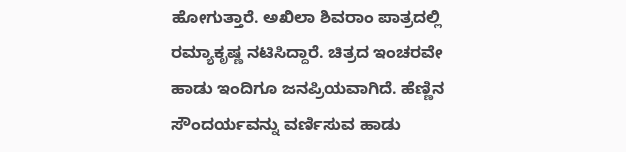ಹೋಗುತ್ತಾರೆ. ಅಖಿಲಾ ಶಿವರಾಂ ಪಾತ್ರದಲ್ಲಿ ರಮ್ಯಾಕೃಷ್ಣ ನಟಿಸಿದ್ದಾರೆ. ಚಿತ್ರದ ಇಂಚರವೇ ಹಾಡು ಇಂದಿಗೂ ಜನಪ್ರಿಯವಾಗಿದೆ. ಹೆಣ್ಣಿನ ಸೌಂದರ್ಯವನ್ನು ವರ್ಣಿಸುವ ಹಾಡು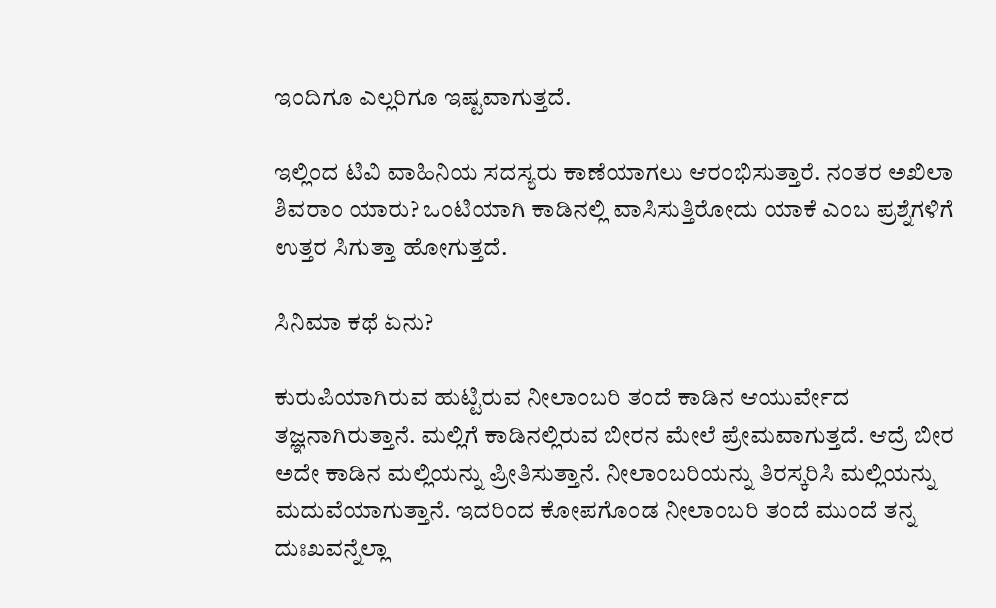ಇಂದಿಗೂ ಎಲ್ಲರಿಗೂ ಇಷ್ಟವಾಗುತ್ತದೆ.

ಇಲ್ಲಿಂದ ಟಿವಿ ವಾಹಿನಿಯ ಸದಸ್ಯರು ಕಾಣೆಯಾಗಲು ಆರಂಭಿಸುತ್ತಾರೆ. ನಂತರ ಅಖಿಲಾ ಶಿವರಾಂ ಯಾರು? ಒಂಟಿಯಾಗಿ ಕಾಡಿನಲ್ಲಿ ವಾಸಿಸುತ್ತಿರೋದು ಯಾಕೆ ಎಂಬ ಪ್ರಶ್ನೆಗಳಿಗೆ ಉತ್ತರ ಸಿಗುತ್ತಾ ಹೋಗುತ್ತದೆ.

ಸಿನಿಮಾ ಕಥೆ ಏನು?

ಕುರುಪಿಯಾಗಿರುವ ಹುಟ್ಟಿರುವ ನೀಲಾಂಬರಿ ತಂದೆ ಕಾಡಿನ ಆಯುರ್ವೇದ ತಜ್ಞನಾಗಿರುತ್ತಾನೆ. ಮಲ್ಲಿಗೆ ಕಾಡಿನಲ್ಲಿರುವ ಬೀರನ ಮೇಲೆ ಪ್ರೇಮವಾಗುತ್ತದೆ. ಆದ್ರೆ ಬೀರ ಅದೇ ಕಾಡಿನ ಮಲ್ಲಿಯನ್ನು ಪ್ರೀತಿಸುತ್ತಾನೆ. ನೀಲಾಂಬರಿಯನ್ನು ತಿರಸ್ಕರಿಸಿ ಮಲ್ಲಿಯನ್ನು ಮದುವೆಯಾಗುತ್ತಾನೆ. ಇದರಿಂದ ಕೋಪಗೊಂಡ ನೀಲಾಂಬರಿ ತಂದೆ ಮುಂದೆ ತನ್ನ ದುಃಖವನ್ನೆಲ್ಲಾ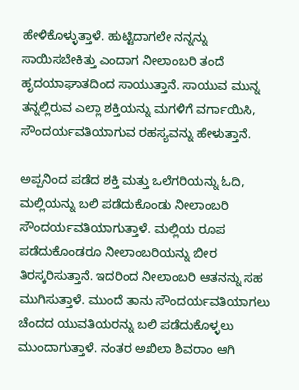ಹೇಳಿಕೊಳ್ಳುತ್ತಾಳೆ. ಹುಟ್ಟಿದಾಗಲೇ ನನ್ನನ್ನು ಸಾಯಿಸಬೇಕಿತ್ತು ಎಂದಾಗ ನೀಲಾಂಬರಿ ತಂದೆ ಹೃದಯಾಘಾತದಿಂದ ಸಾಯುತ್ತಾನೆ. ಸಾಯುವ ಮುನ್ನ ತನ್ನಲ್ಲಿರುವ ಎಲ್ಲಾ ಶಕ್ತಿಯನ್ನು ಮಗಳಿಗೆ ವರ್ಗಾಯಿಸಿ, ಸೌಂದರ್ಯವತಿಯಾಗುವ ರಹಸ್ಯವನ್ನು ಹೇಳುತ್ತಾನೆ.

ಅಪ್ಪನಿಂದ ಪಡೆದ ಶಕ್ತಿ ಮತ್ತು ಒಲೆಗರಿಯನ್ನು ಓದಿ, ಮಲ್ಲಿಯನ್ನು ಬಲಿ ಪಡೆದುಕೊಂಡು ನೀಲಾಂಬರಿ ಸೌಂದರ್ಯವತಿಯಾಗುತ್ತಾಳೆ. ಮಲ್ಲಿಯ ರೂಪ ಪಡೆದುಕೊಂಡರೂ ನೀಲಾಂಬರಿಯನ್ನು ಬೀರ ತಿರಸ್ಕರಿಸುತ್ತಾನೆ. ಇದರಿಂದ ನೀಲಾಂಬರಿ ಆತನನ್ನು ಸಹ ಮುಗಿಸುತ್ತಾಳೆ. ಮುಂದೆ ತಾನು ಸೌಂದರ್ಯವತಿಯಾಗಲು ಚೆಂದದ ಯುವತಿಯರನ್ನು ಬಲಿ ಪಡೆದುಕೊಳ್ಳಲು ಮುಂದಾಗುತ್ತಾಳೆ. ನಂತರ ಅಖಿಲಾ ಶಿವರಾಂ ಆಗಿ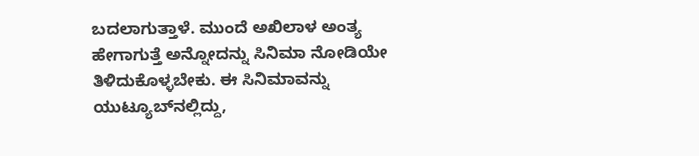ಬದಲಾಗುತ್ತಾಳೆ. ಮುಂದೆ ಅಖಿಲಾಳ ಅಂತ್ಯ ಹೇಗಾಗುತ್ತೆ ಅನ್ನೋದನ್ನು ಸಿನಿಮಾ ನೋಡಿಯೇ ತಿಳಿದುಕೊಳ್ಳಬೇಕು. ಈ ಸಿನಿಮಾವನ್ನು ಯುಟ್ಯೂಬ್‌ನಲ್ಲಿದ್ದು,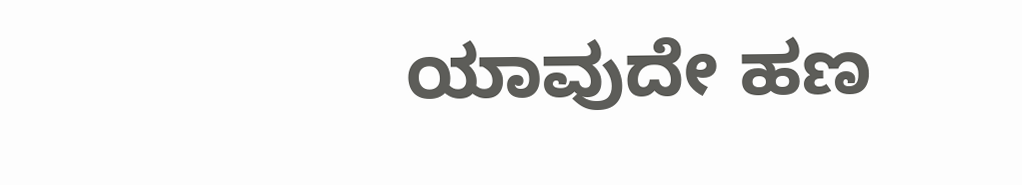ಯಾವುದೇ ಹಣ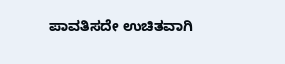ಪಾವತಿಸದೇ ಉಚಿತವಾಗಿ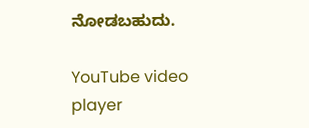ನೋಡಬಹುದು.

YouTube video player